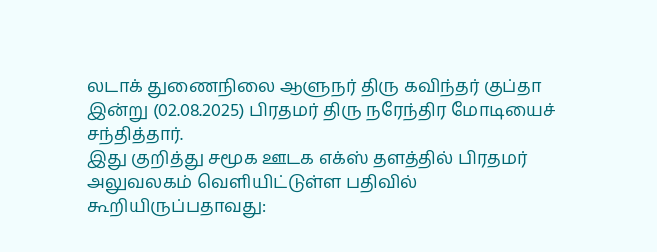லடாக் துணைநிலை ஆளுநர் திரு கவிந்தர் குப்தா இன்று (02.08.2025) பிரதமர் திரு நரேந்திர மோடியைச் சந்தித்தார்.
இது குறித்து சமூக ஊடக எக்ஸ் தளத்தில் பிரதமர் அலுவலகம் வெளியிட்டுள்ள பதிவில் கூறியிருப்பதாவது: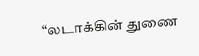“லடாக்கின் துணை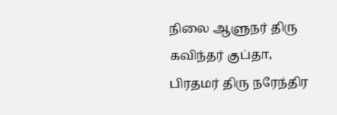நிலை ஆளுநர் திரு கவிந்தர் குப்தா, பிரதமர் திரு நரேந்திர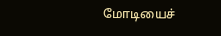மோடியைச்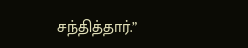சந்தித்தார்.”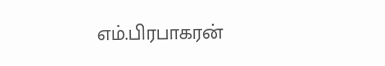எம்.பிரபாகரன்